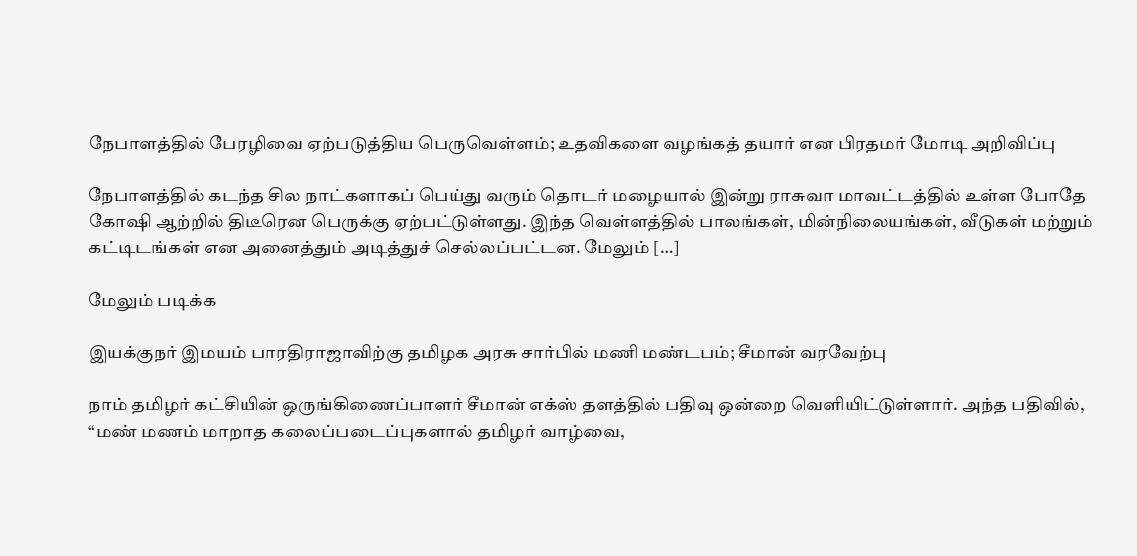நேபாளத்தில் பேரழிவை ஏற்படுத்திய பெருவெள்ளம்; உதவிகளை வழங்கத் தயார் என பிரதமர் மோடி அறிவிப்பு

நேபாளத்தில் கடந்த சில நாட்களாகப் பெய்து வரும் தொடர் மழையால் இன்று ராசுவா மாவட்டத்தில் உள்ள போதே கோஷி ஆற்றில் திடீரென பெருக்கு ஏற்பட்டுள்ளது. இந்த வெள்ளத்தில் பாலங்கள், மின்நிலையங்கள், வீடுகள் மற்றும் கட்டிடங்கள் என அனைத்தும் அடித்துச் செல்லப்பட்டன. மேலும் […]

மேலும் படிக்க

இயக்குநர் இமயம் பாரதிராஜாவிற்கு தமிழக அரசு சார்பில் மணி மண்டபம்; சீமான் வரவேற்பு

நாம் தமிழர் கட்சியின் ஒருங்கிணைப்பாளர் சீமான் எக்ஸ் தளத்தில் பதிவு ஒன்றை வெளியிட்டுள்ளார். அந்த பதிவில், “மண் மணம் மாறாத கலைப்படைப்புகளால் தமிழர் வாழ்வை,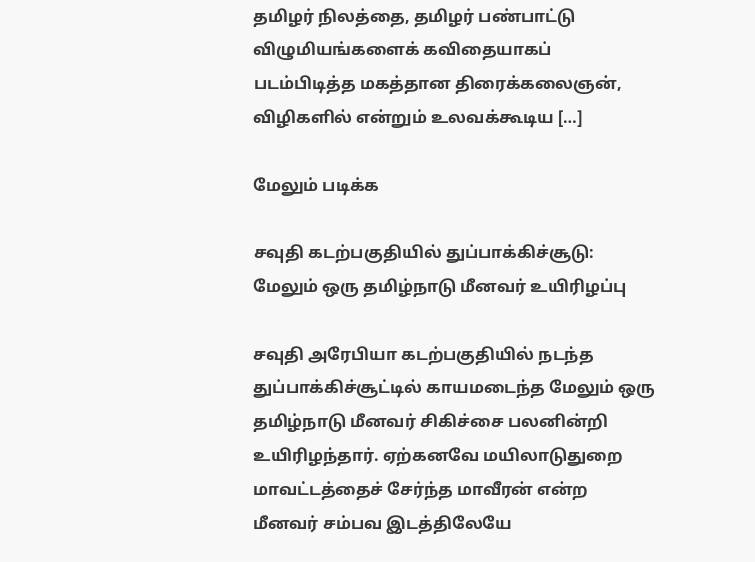தமிழர் நிலத்தை, தமிழர் பண்பாட்டு விழுமியங்களைக் கவிதையாகப் படம்பிடித்த மகத்தான திரைக்கலைஞன், விழிகளில் என்றும் உலவக்கூடிய […]

மேலும் படிக்க

சவுதி கடற்பகுதியில் துப்பாக்கிச்சூடு: மேலும் ஒரு தமிழ்நாடு மீனவர் உயிரிழப்பு

சவுதி அரேபியா கடற்பகுதியில் நடந்த துப்பாக்கிச்சூட்டில் காயமடைந்த மேலும் ஒரு தமிழ்நாடு மீனவர் சிகிச்சை பலனின்றி உயிரிழந்தார். ஏற்கனவே மயிலாடுதுறை மாவட்டத்தைச் சேர்ந்த மாவீரன் என்ற மீனவர் சம்பவ இடத்திலேயே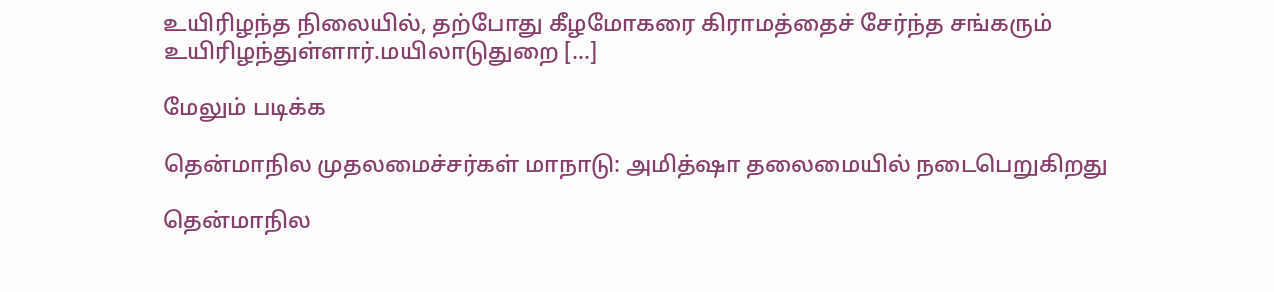உயிரிழந்த நிலையில், தற்போது கீழமோகரை கிராமத்தைச் சேர்ந்த சங்கரும் உயிரிழந்துள்ளார்.மயிலாடுதுறை […]

மேலும் படிக்க

தென்மாநில முதலமைச்சர்கள் மாநாடு: அமித்ஷா தலைமையில் நடைபெறுகிறது

தென்மாநில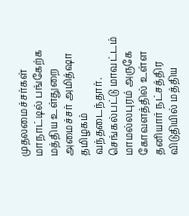முதலமைச்சர்கள் மாநாட்டில் பங்கேற்க மத்திய உள்துறை அமைச்சர் அமித்ஷா தமிழகம் வந்தடைந்தார். செங்கல்பட்டு மாவட்டம் மாமல்லபுரம் அருகே கோவளத்தில் உள்ள தனியார் நட்சத்திர விடுதியில் மத்திய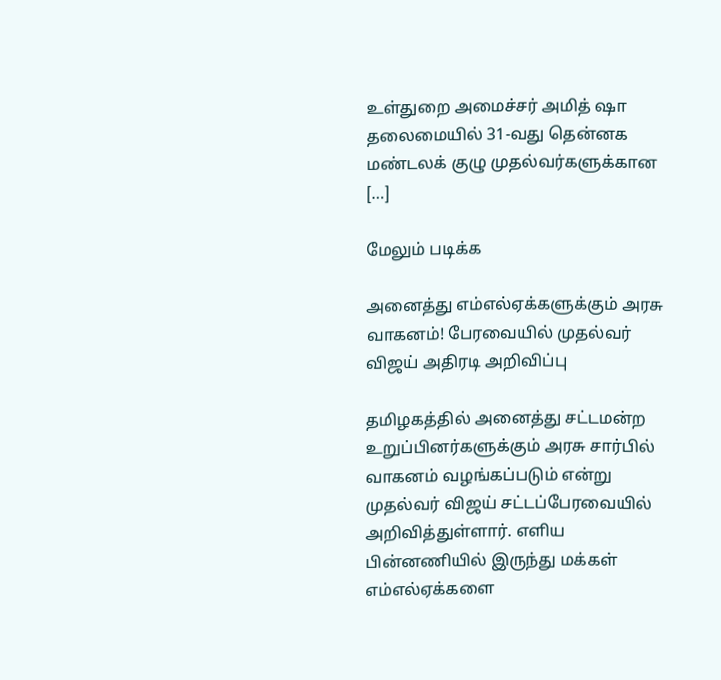உள்துறை அமைச்சர் அமித் ஷா தலைமையில் 31-வது தென்னக மண்டலக் குழு முதல்வர்களுக்கான […]

மேலும் படிக்க

அனைத்து எம்எல்ஏக்களுக்கும் அரசு வாகனம்! பேரவையில் முதல்வர் விஜய் அதிரடி அறிவிப்பு

தமிழகத்தில் அனைத்து சட்டமன்ற உறுப்பினர்களுக்கும் அரசு சார்பில் வாகனம் வழங்கப்படும் என்று முதல்வர் விஜய் சட்டப்பேரவையில் அறிவித்துள்ளார். எளிய பின்னணியில் இருந்து மக்கள் எம்எல்ஏக்களை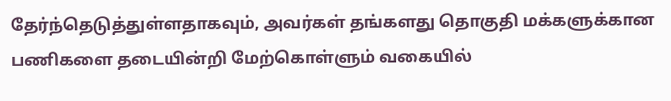தேர்ந்தெடுத்துள்ளதாகவும், அவர்கள் தங்களது தொகுதி மக்களுக்கான பணிகளை தடையின்றி மேற்கொள்ளும் வகையில்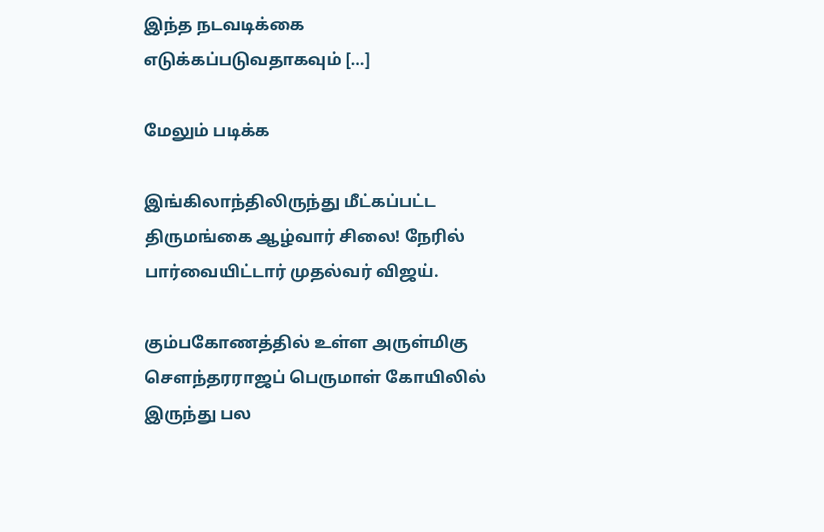இந்த நடவடிக்கை எடுக்கப்படுவதாகவும் […]

மேலும் படிக்க

இங்கிலாந்திலிருந்து மீட்கப்பட்ட திருமங்கை ஆழ்வார் சிலை! நேரில் பார்வையிட்டார் முதல்வர் விஜய்.

கும்பகோணத்தில் உள்ள அருள்மிகு சௌந்தரராஜப் பெருமாள் கோயிலில் இருந்து பல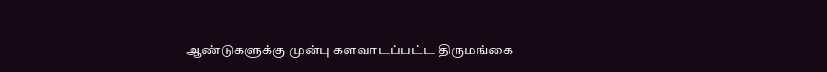ஆண்டுகளுக்கு முன்பு களவாடப்பட்ட திருமங்கை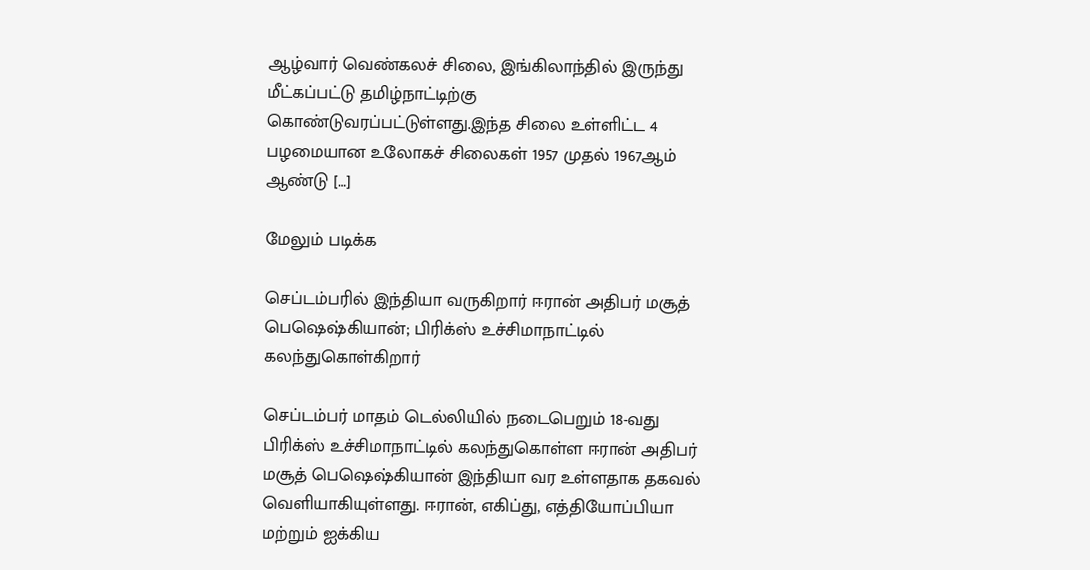ஆழ்வார் வெண்கலச் சிலை, இங்கிலாந்தில் இருந்து மீட்கப்பட்டு தமிழ்நாட்டிற்கு கொண்டுவரப்பட்டுள்ளது.இந்த சிலை உள்ளிட்ட 4 பழமையான உலோகச் சிலைகள் 1957 முதல் 1967ஆம் ஆண்டு […]

மேலும் படிக்க

செப்டம்பரில் இந்தியா வருகிறார் ஈரான் அதிபர் மசூத் பெஷெஷ்கியான்; பிரிக்ஸ் உச்சிமாநாட்டில் கலந்துகொள்கிறார்

செப்டம்பர் மாதம் டெல்லியில் நடைபெறும் 18-வது பிரிக்ஸ் உச்சிமாநாட்டில் கலந்துகொள்ள ஈரான் அதிபர் மசூத் பெஷெஷ்கியான் இந்தியா வர உள்ளதாக தகவல் வெளியாகியுள்ளது. ஈரான், எகிப்து, எத்தியோப்பியா மற்றும் ஐக்கிய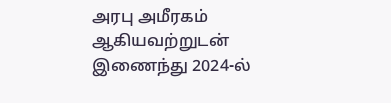அரபு அமீரகம் ஆகியவற்றுடன் இணைந்து 2024-ல்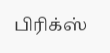பிரிக்ஸ்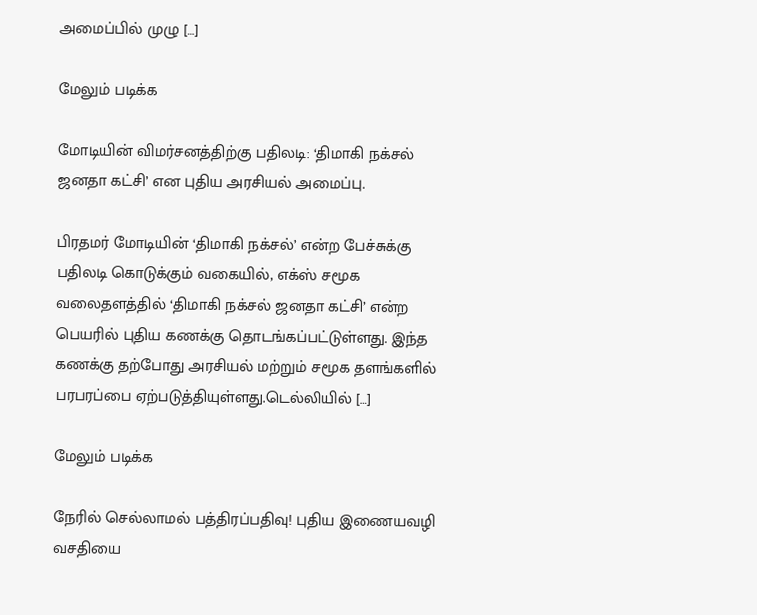அமைப்பில் முழு […]

மேலும் படிக்க

மோடியின் விமர்சனத்திற்கு பதிலடி: ‘திமாகி நக்சல் ஜனதா கட்சி’ என புதிய அரசியல் அமைப்பு.

பிரதமர் மோடியின் ‘திமாகி நக்சல்’ என்ற பேச்சுக்கு பதிலடி கொடுக்கும் வகையில், எக்ஸ் சமூக வலைதளத்தில் ‘திமாகி நக்சல் ஜனதா கட்சி’ என்ற பெயரில் புதிய கணக்கு தொடங்கப்பட்டுள்ளது. இந்த கணக்கு தற்போது அரசியல் மற்றும் சமூக தளங்களில் பரபரப்பை ஏற்படுத்தியுள்ளது.டெல்லியில் […]

மேலும் படிக்க

நேரில் செல்லாமல் பத்திரப்பதிவு! புதிய இணையவழி வசதியை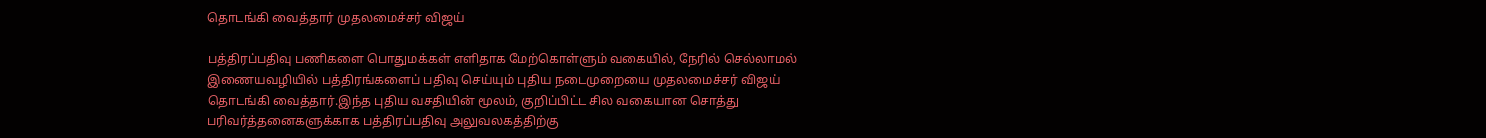தொடங்கி வைத்தார் முதலமைச்சர் விஜய்

பத்திரப்பதிவு பணிகளை பொதுமக்கள் எளிதாக மேற்கொள்ளும் வகையில், நேரில் செல்லாமல் இணையவழியில் பத்திரங்களைப் பதிவு செய்யும் புதிய நடைமுறையை முதலமைச்சர் விஜய் தொடங்கி வைத்தார்.இந்த புதிய வசதியின் மூலம், குறிப்பிட்ட சில வகையான சொத்து பரிவர்த்தனைகளுக்காக பத்திரப்பதிவு அலுவலகத்திற்கு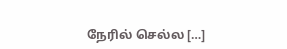நேரில் செல்ல […]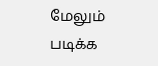மேலும் படிக்க